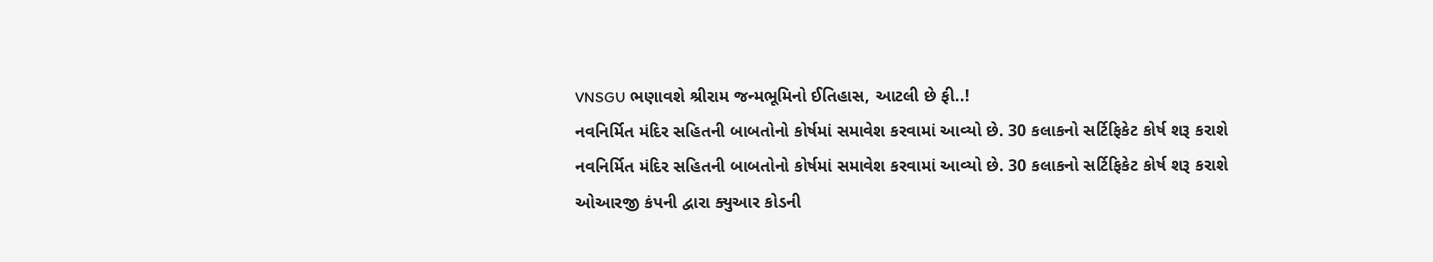VNSGU ભણાવશે શ્રીરામ જન્મભૂમિનો ઈતિહાસ, આટલી છે ફી..!
નવનિર્મિત મંદિર સહિતની બાબતોનો કોર્ષમાં સમાવેશ કરવામાં આવ્યો છે. 30 કલાકનો સર્ટિફિકેટ કોર્ષ શરૂ કરાશે
નવનિર્મિત મંદિર સહિતની બાબતોનો કોર્ષમાં સમાવેશ કરવામાં આવ્યો છે. 30 કલાકનો સર્ટિફિકેટ કોર્ષ શરૂ કરાશે
ઓઆરજી કંપની દ્વારા ક્યુઆર કોડની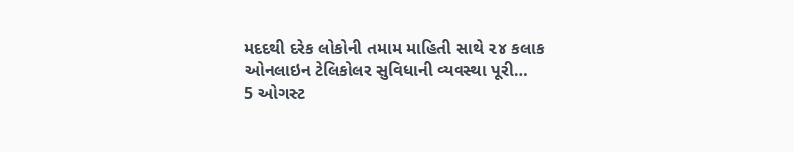મદદથી દરેક લોકોની તમામ માહિતી સાથે ૨૪ કલાક ઓનલાઇન ટેલિકોલર સુવિધાની વ્યવસ્થા પૂરી…
5 ઓગસ્ટ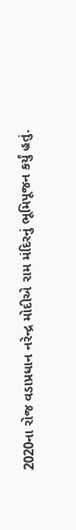2020ના રોજ વડાપ્રધાન નરેન્દ્ર મોદીએ રામ મંદિરનું ભૂમિપૂજન કર્યું હતું.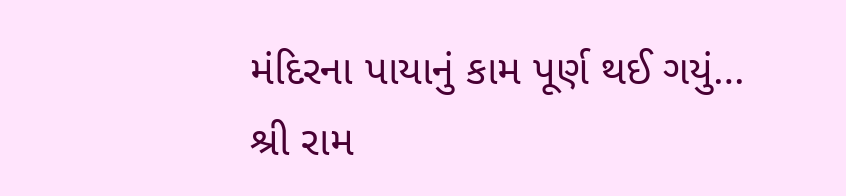મંદિરના પાયાનું કામ પૂર્ણ થઈ ગયું…
શ્રી રામ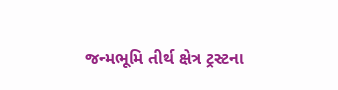જન્મભૂમિ તીર્થ ક્ષેત્ર ટ્રસ્ટના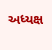અધ્યક્ષ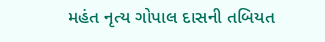મહંત નૃત્ય ગોપાલ દાસની તબિયત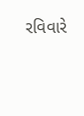રવિવારે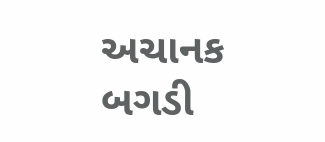અચાનક બગડી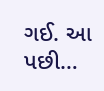ગઈ. આ પછી…